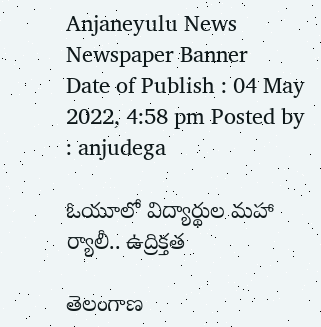Anjaneyulu News
Newspaper Banner
Date of Publish : 04 May 2022, 4:58 pm Posted by : anjudega

ఓయూలో విద్యార్థుల మహా ర్యాలీ.. ఉద్రిక్తత

తెలంగాణ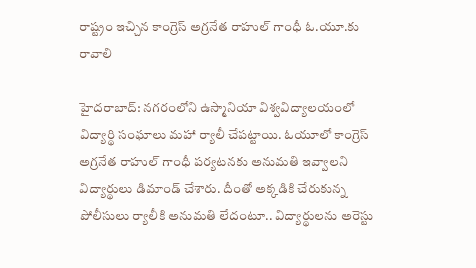రాష్ట్రం ఇచ్చిన కాంగ్రెస్ అగ్రనేత రాహుల్ గాంధీ ఓ.యూ.కు రావాలి

హైదరాబాద్: నగరంలోని ఉస్మానియా విశ్వవిద్యాలయంలో విద్యార్థి సంఘాలు మహా ర్యాలీ చేపట్టాయి. ఓయూలో కాంగ్రెస్ అగ్రనేత రాహుల్ గాంధీ పర్యటనకు అనుమతి ఇవ్వాలని విద్యార్థులు డిమాండ్ చేశారు. దీంతో అక్కడికి చేరుకున్న పోలీసులు ర్యాలీకి అనుమతి లేదంటూ.. విద్యార్థులను అరెస్టు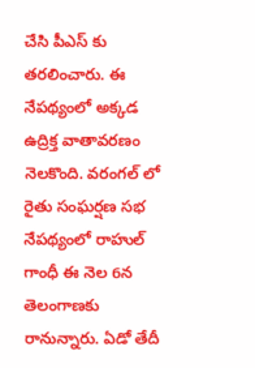చేసి పీఎస్ కు తరలించారు. ఈ నేపథ్యంలో అక్కడ ఉద్రిక్త వాతావరణం నెలకొంది. వరంగల్ లో రైతు సంఘర్షణ సభ నేపథ్యంలో రాహుల్ గాంధీ ఈ నెల 6న తెలంగాణకు రానున్నారు. ఏడో తేదీ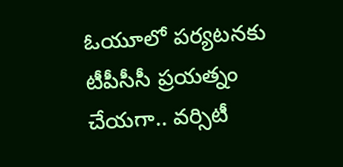ఓయూలో పర్యటనకు టీపీసీసీ ప్రయత్నం చేయగా.. వర్సిటీ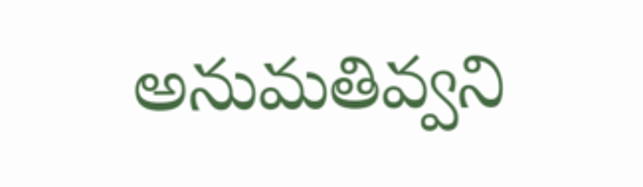అనుమతివ్వని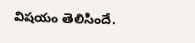విషయం తెలిసిందే.